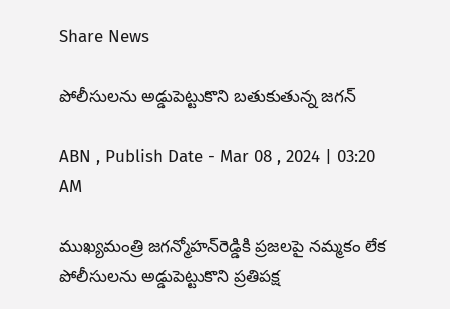Share News

పోలీసులను అడ్డుపెట్టుకొని బతుకుతున్న జగన్‌

ABN , Publish Date - Mar 08 , 2024 | 03:20 AM

ముఖ్యమంత్రి జగన్మోహన్‌రెడ్డికి ప్రజలపై నమ్మకం లేక పోలీసులను అడ్డుపెట్టుకొని ప్రతిపక్ష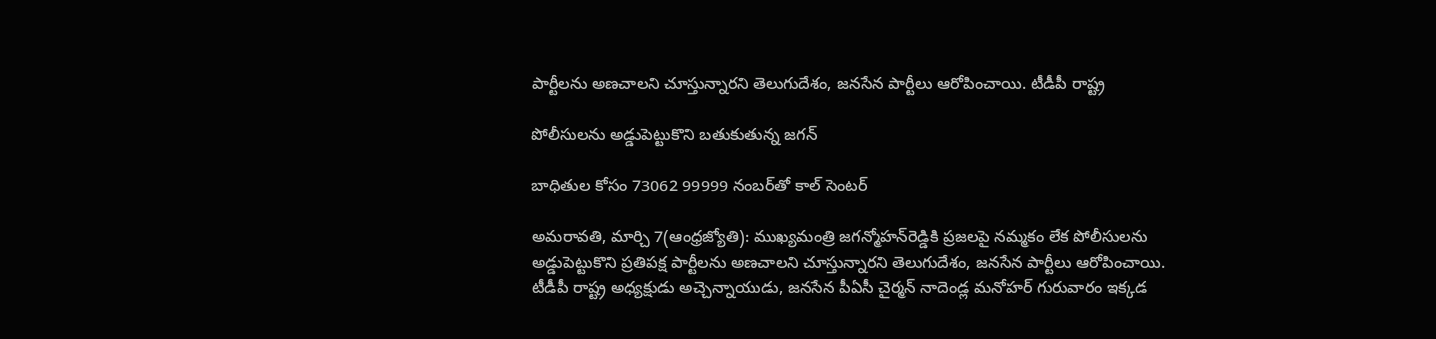పార్టీలను అణచాలని చూస్తున్నారని తెలుగుదేశం, జనసేన పార్టీలు ఆరోపించాయి. టీడీపీ రాష్ట్ర

పోలీసులను అడ్డుపెట్టుకొని బతుకుతున్న జగన్‌

బాధితుల కోసం 73062 99999 నంబర్‌తో కాల్‌ సెంటర్‌

అమరావతి, మార్చి 7(ఆంధ్రజ్యోతి): ముఖ్యమంత్రి జగన్మోహన్‌రెడ్డికి ప్రజలపై నమ్మకం లేక పోలీసులను అడ్డుపెట్టుకొని ప్రతిపక్ష పార్టీలను అణచాలని చూస్తున్నారని తెలుగుదేశం, జనసేన పార్టీలు ఆరోపించాయి. టీడీపీ రాష్ట్ర అధ్యక్షుడు అచ్చెన్నాయుడు, జనసేన పీఏసీ చైర్మన్‌ నాదెండ్ల మనోహర్‌ గురువారం ఇక్కడ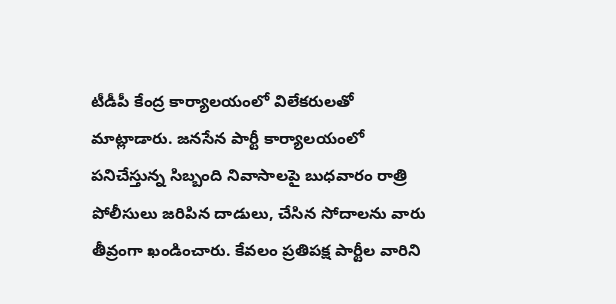టీడీపీ కేంద్ర కార్యాలయంలో విలేకరులతో మాట్లాడారు. జనసేన పార్టీ కార్యాలయంలో పనిచేస్తున్న సిబ్బంది నివాసాలపై బుధవారం రాత్రి పోలీసులు జరిపిన దాడులు, చేసిన సోదాలను వారు తీవ్రంగా ఖండించారు. కేవలం ప్రతిపక్ష పార్టీల వారిని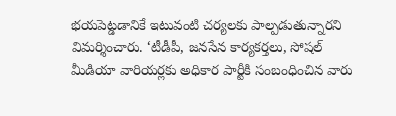భయపెట్డడానికే ఇటువంటి చర్యలకు పాల్పడుతున్నారని విమర్శించారు. ‘టీడీపీ, జనసేన కార్యకర్తలు, సోషల్‌ మీడియా వారియర్లకు అధికార పార్టీకి సంబంధించిన వారు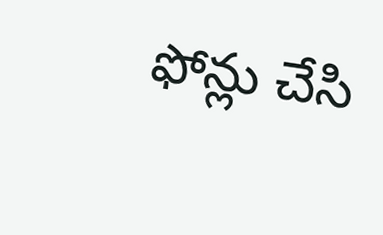ఫోన్లు చేసి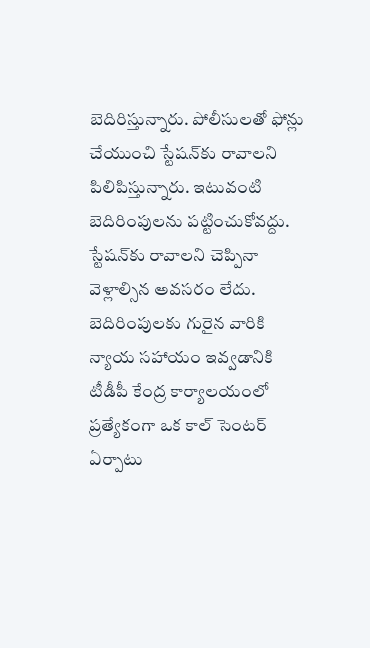బెదిరిస్తున్నారు. పోలీసులతో ఫోన్లు చేయుంచి స్టేషన్‌కు రావాలని పిలిపిస్తున్నారు. ఇటువంటి బెదిరింపులను పట్టించుకోవద్దు. స్టేషన్‌కు రావాలని చెప్పినా వెళ్లాల్సిన అవసరం లేదు. బెదిరింపులకు గురైన వారికి న్యాయ సహాయం ఇవ్వడానికి టీడీపీ కేంద్ర కార్యాలయంలో ప్రత్యేకంగా ఒక కాల్‌ సెంటర్‌ ఏర్పాటు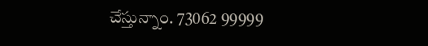చేస్తున్నాం. 73062 99999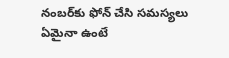నంబర్‌కు ఫోన్‌ చేసి సమస్యలు ఏమైనా ఉంటే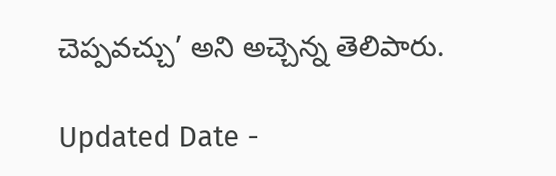చెప్పవచ్చు’ అని అచ్చెన్న తెలిపారు.

Updated Date -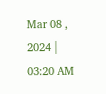Mar 08 , 2024 | 03:20 AM